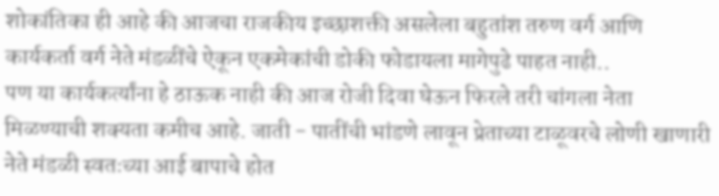शोकांतिका ही आहे की आजचा राजकीय इच्छाशक्ती असलेला बहुतांश तरुण वर्ग आणि कार्यकर्ता वर्ग नेते मंडळींचे ऐकून एकमेकांची डोकी फोडायला मागेपुढे पाहत नाही..
पण या कार्यकर्त्यांना हे ठाऊक नाही की आज रोजी दिवा घेऊन फिरले तरी चांगला नेता मिळण्याची शक्यता कमीच आहे. जाती - पातींची भांडणे लावून प्रेताच्या टाळूवरचे लोणी खाणारी नेते मंडळी स्वतःच्या आई बापाचे होत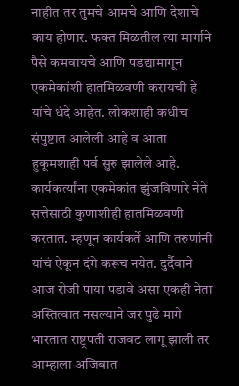नाहीत तर तुमचे आमचे आणि देशाचे काय होणार. फक्त मिळतील त्या मार्गाने पैसे कमवायचे आणि पडद्यामागून एकमेकांशी हातमिळवणी करायची हे यांचे धंदे आहेत. लोकशाही कधीच संपुष्टात आलेली आहे व आता हुकूमशाही पर्व सुरु झालेले आहे. कार्यकर्त्यांना एकमेकांत झुंजविणारे नेते सत्तेसाठी कुणाशीही हातमिळवणी करतात. म्हणून कार्यकर्ते आणि तरुणांनी यांचं ऐकून दंगे करूच नयेत. दुर्दैवाने आज रोजी पाया पडावे असा एकही नेता अस्तित्वात नसल्याने जर पुढे मागे भारतात राष्ट्रपती राजवट लागू झाली तर आम्हाला अजिबात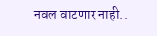नवल वाटणार नाही..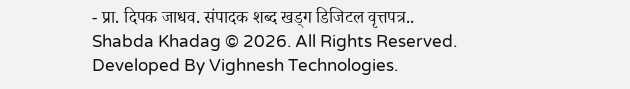- प्रा. दिपक जाधव. संपादक शब्द खड्ग डिजिटल वृत्तपत्र..
Shabda Khadag © 2026. All Rights Reserved.
Developed By Vighnesh Technologies.